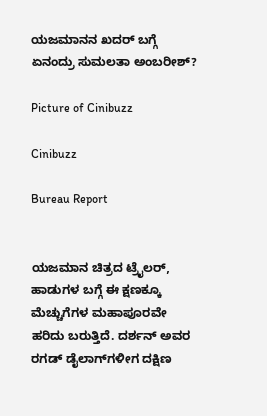ಯಜಮಾನನ ಖದರ್ ಬಗ್ಗೆ ಏನಂದ್ರು ಸುಮಲತಾ ಅಂಬರೀಶ್?

Picture of Cinibuzz

Cinibuzz

Bureau Report


ಯಜಮಾನ ಚಿತ್ರದ ಟ್ರೈಲರ್, ಹಾಡುಗಳ ಬಗ್ಗೆ ಈ ಕ್ಷಣಕ್ಕೂ ಮೆಚ್ಚುಗೆಗಳ ಮಹಾಪೂರವೇ ಹರಿದು ಬರುತ್ತಿದೆ. ದರ್ಶನ್ ಅವರ ರಗಡ್ ಡೈಲಾಗ್‌ಗಳೀಗ ದಕ್ಷಿಣ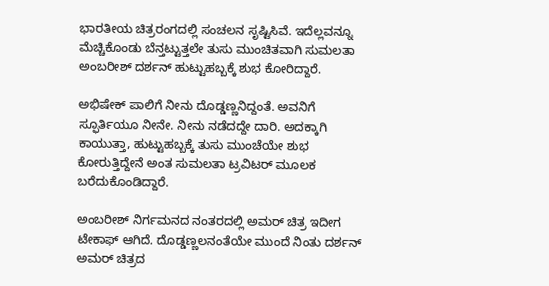ಭಾರತೀಯ ಚಿತ್ರರಂಗದಲ್ಲಿ ಸಂಚಲನ ಸೃಷ್ಟಿಸಿವೆ. ಇದೆಲ್ಲವನ್ನೂ ಮೆಚ್ಚಿಕೊಂಡು ಬೆನ್ತಟ್ಟುತ್ತಲೇ ತುಸು ಮುಂಚಿತವಾಗಿ ಸುಮಲತಾ ಅಂಬರೀಶ್ ದರ್ಶನ್ ಹುಟ್ಟುಹಬ್ಬಕ್ಕೆ ಶುಭ ಕೋರಿದ್ದಾರೆ.

ಅಭಿಷೇಕ್ ಪಾಲಿಗೆ ನೀನು ದೊಡ್ಡಣ್ಣನಿದ್ದಂತೆ. ಅವನಿಗೆ ಸ್ಫೂರ್ತಿಯೂ ನೀನೇ. ನೀನು ನಡೆದದ್ದೇ ದಾರಿ. ಅದಕ್ಕಾಗಿ ಕಾಯುತ್ತಾ, ಹುಟ್ಟುಹಬ್ಬಕ್ಕೆ ತುಸು ಮುಂಚೆಯೇ ಶುಭ ಕೋರುತ್ತಿದ್ದೇನೆ ಅಂತ ಸುಮಲತಾ ಟ್ರವಿಟರ್ ಮೂಲಕ ಬರೆದುಕೊಂಡಿದ್ದಾರೆ.

ಅಂಬರೀಶ್ ನಿರ್ಗಮನದ ನಂತರದಲ್ಲಿ ಅಮರ್ ಚಿತ್ರ ಇದೀಗ ಟೇಕಾಫ್ ಆಗಿದೆ. ದೊಡ್ಡಣ್ಣಲನಂತೆಯೇ ಮುಂದೆ ನಿಂತು ದರ್ಶನ್ ಅಮರ್ ಚಿತ್ರದ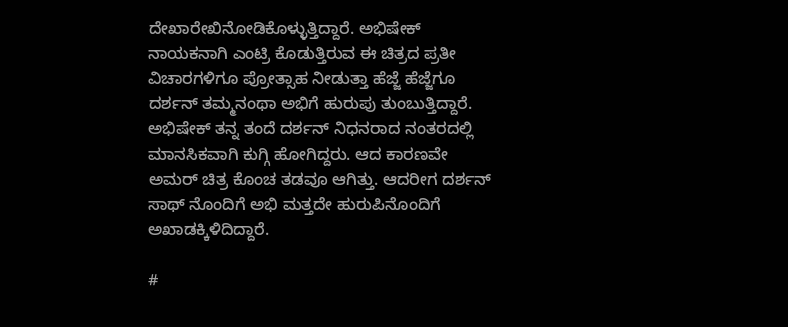ದೇಖಾರೇಖಿನೋಡಿಕೊಳ್ಳುತ್ತಿದ್ದಾರೆ. ಅಭಿಷೇಕ್ ನಾಯಕನಾಗಿ ಎಂಟ್ರಿ ಕೊಡುತ್ತಿರುವ ಈ ಚಿತ್ರದ ಪ್ರತೀ ವಿಚಾರಗಳಿಗೂ ಪ್ರೋತ್ಸಾಹ ನೀಡುತ್ತಾ ಹೆಜ್ಜೆ ಹೆಜ್ಜೆಗೂ ದರ್ಶನ್ ತಮ್ಮನಂಥಾ ಅಭಿಗೆ ಹುರುಪು ತುಂಬುತ್ತಿದ್ದಾರೆ. ಅಭಿಷೇಕ್ ತನ್ನ ತಂದೆ ದರ್ಶನ್ ನಿಧನರಾದ ನಂತರದಲ್ಲಿ ಮಾನಸಿಕವಾಗಿ ಕುಗ್ಗಿ ಹೋಗಿದ್ದರು. ಆದ ಕಾರಣವೇ ಅಮರ್ ಚಿತ್ರ ಕೊಂಚ ತಡವೂ ಆಗಿತ್ತು. ಆದರೀಗ ದರ್ಶನ್ ಸಾಥ್ ನೊಂದಿಗೆ ಅಭಿ ಮತ್ತದೇ ಹುರುಪಿನೊಂದಿಗೆ ಅಖಾಡಕ್ಕಿಳಿದಿದ್ದಾರೆ.

#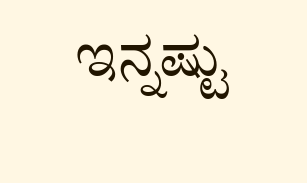ಇನ್ನಷ್ಟು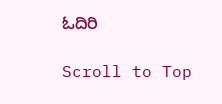ಓದಿರಿ

Scroll to Top